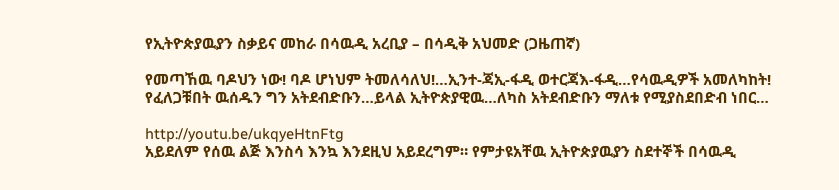የኢትዮጵያዉያን ስቃይና መከራ በሳዉዲ አረቢያ – በሳዲቅ አህመድ (ጋዜጠኛ)

የመጣኸዉ ባዶህን ነው! ባዶ ሆነህም ትመለሳለህ!…ኢንተ-ጃኢ-ፋዲ ወተርጃእ-ፋዲ…የሳዉዲዎች አመለካከት!
የፈለጋቹበት ዉሰዱን ግን አትደብድቡን…ይላል ኢትዮጵያዊዉ…ለካስ አትደብድቡን ማለቱ የሚያስደበድብ ነበር…

http://youtu.be/ukqyeHtnFtg
አይደለም የሰዉ ልጅ እንስሳ እንኳ እንደዚህ አይደረግም። የምታዩአቸዉ ኢትዮጵያዉያን ስደተኞች በሳዉዲ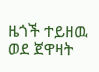ዜጎች ተይዘዉ ወደ ጀዋዛት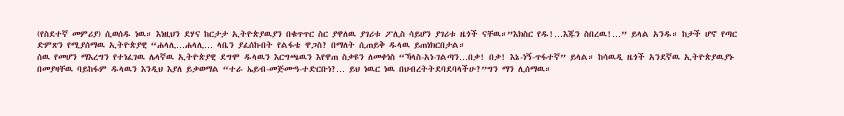(የስደተኛ መምሪያ) ሲወሰዱ ነዉ። እነዚህን ደሃና ከርታታ ኢትዮጵያዉያን በቁጥጥር ስር ያዋለዉ ያገሪቱ ፖሊስ ሳይሆን ያገሪቱ ዜጎች ናቸዉ።”እክስር የዱ!…እጁን ስበረዉ!…” ይላል አንዱ። ከታች ሆኖ የጣር ድምጽን የሚያሰማዉ ኢትዮጵያዊ “ሐላሊ…ሐላሊ… ላቤን ያፈሰኩበት የልፋቴ ዋጋስ? በማለት ሲጠይቅ ዱላዉ ይጠነክርበታል።
ሰዉ የመሆን ማእረግን የተነፈገዉ ሌላኛዉ ኢትዮጵያዊ ደግሞ ዱላዉን እርግጫዉን እየዋጠ ስቃዩን ለመቀነስ “ኻላስ-አነ-ገልጣን…በቃ! በቃ! እኔ-ነኝ-ጥፋተኛ” ይላል። ከሳዉዲ ዜጎች አንደኛዉ ኢትዮጵያዉያኑ በመያዛቸዉ ባይከፋም ዱላዉን እንዲህ እያለ ይቃወማል “ተራ ኤይብ-መጅሙዓ-ተድርቡነ?… ይህ ነዉር ነዉ በህብረትትደባደባላችሁ?”ግን ማን ሊሰማዉ።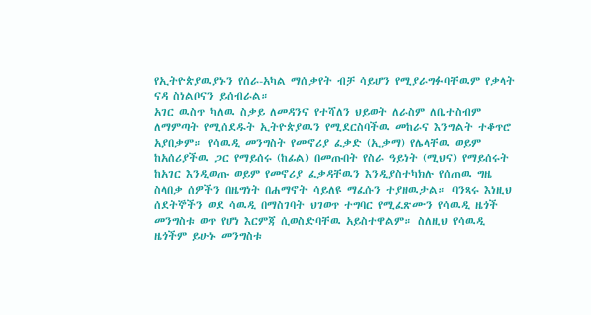የኢትዮጵያዉያኑን የሰራ-አካል ማሰቃየት ብቻ ሳይሆን የሚያራግፉባቸዉም የቃላት ናዳ ስነልቦናን ይሰብራል።
አገር ዉስጥ ካለዉ ስቃይ ለመዳንና የተሻለን ህይወት ለራስም ለቤተስብም ለማምጣት የሚሰደዱት ኢትዮጵያዉን የሚደርስባችዉ መከራና እንግልት ተቆጥሮ አያበቃም። የሳዉዲ መንግስት የመኖሪያ ፈቃድ (ኢቃማ) የሌላቸዉ ወይም ከአሰሪያችዉ ጋር የማይሰሩ (ከፊል) በመጡበት የስራ ዓይነት (ሚህና) የማይሰሩት ከአገር እንዲወጡ ወይም የመኖሪያ ፈቃዳቸዉን እንዲያስተካክሉ የሰጠዉ ግዜ ስላበቃ ሰዎችን በዜግነት በሐማኖት ሳይለዩ ማፈሱን ተያዘዉታል። ባንጻሩ እነዚህ ሰደትኞችን ወደ ሳዉዲ በማስገባት ህገወጥ ተግባር የሚፈጽሙን የሳዉዲ ዜጎች መንግስቱ ወጥ የሆነ እርምጃ ሲወስድባቸዉ አይስተዋልም። ስለዚህ የሳዉዲ ዜጎችም ይሁኑ መንግስቱ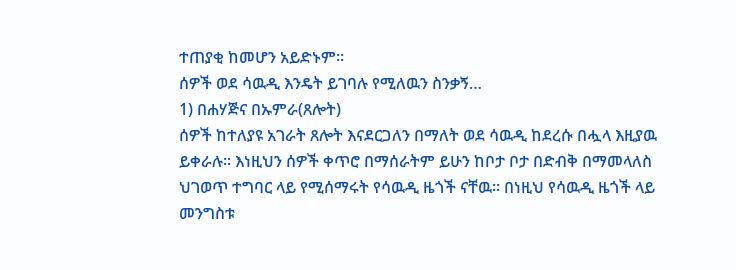ተጠያቂ ከመሆን አይድኑም።
ሰዎች ወደ ሳዉዲ እንዴት ይገባሉ የሚለዉን ስንቃኝ…
1) በሐሃጅና በኡምራ(ጸሎት)
ሰዎች ከተለያዩ አገራት ጸሎት እናደርጋለን በማለት ወደ ሳዉዲ ከደረሱ በሗላ እዚያዉ ይቀራሉ። እነዚህን ሰዎች ቀጥሮ በማሰራትም ይሁን ከቦታ ቦታ በድብቅ በማመላለስ ህገወጥ ተግባር ላይ የሚሰማሩት የሳዉዲ ዜጎች ናቸዉ። በነዚህ የሳዉዲ ዜጎች ላይ መንግስቱ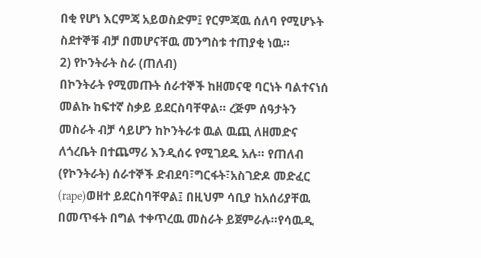በቂ የሆነ እርምጃ አይወስድም፤ የርምጃዉ ሰለባ የሚሆኑት ስደተኞቹ ብቻ በመሆናቸዉ መንግስቱ ተጠያቂ ነዉ።
2) የኮንትራት ስራ (ጠለብ)
በኮንትራት የሚመጡት ሰራተኞች ከዘመናዊ ባርነት ባልተናነሰ መልኩ ከፍተኛ ስቃይ ይደርስባቸዋል። ረጅም ሰዓታትን መስራት ብቻ ሳይሆን ከኮንትራቱ ዉል ዉጪ ለዘመድና ለጎረቤት በተጨማሪ እንዲሰሩ የሚገደዱ አሉ። የጠለብ (የኮንትራት) ሰራተኞች ድብደባ፣ግርፋት፣አስገድዶ መድፈር (rape)ወዘተ ይደርስባቸዋል፤ በዚህም ሳቢያ ከአሰሪያቸዉ በመጥፋት በግል ተቀጥረዉ መስራት ይጀምራሉ።የሳዉዲ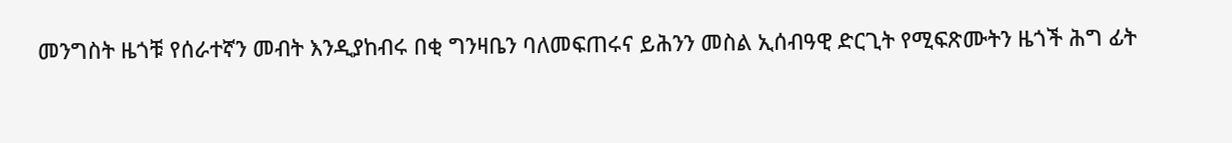መንግስት ዜጎቹ የሰራተኛን መብት እንዲያከብሩ በቂ ግንዛቤን ባለመፍጠሩና ይሕንን መስል ኢሰብዓዊ ድርጊት የሚፍጽሙትን ዜጎች ሕግ ፊት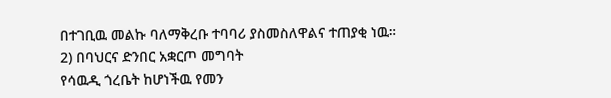በተገቢዉ መልኩ ባለማቅረቡ ተባባሪ ያስመስለዋልና ተጠያቂ ነዉ።
2) በባህርና ድንበር አቋርጦ መግባት
የሳዉዲ ጎረቤት ከሆነችዉ የመን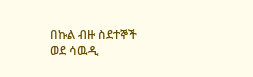በኩል ብዙ ስደተኞች ወደ ሳዉዲ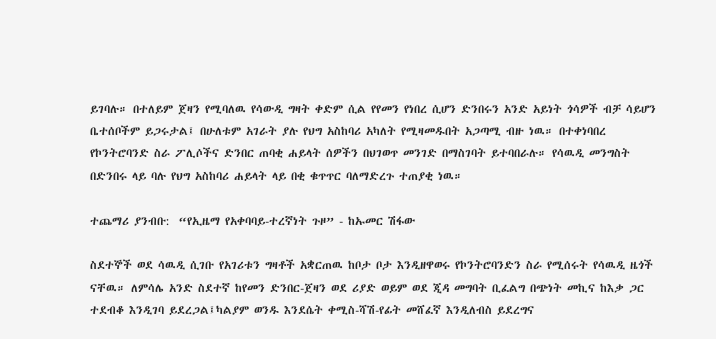ይገባሉ። በተለይም ጀዛን የሚባለዉ የሳውዲ ግዛት ቀድም ሲል የየመን የነበረ ሲሆን ድንበሩን አንድ አይነት ጎሳዎች ብቻ ሳይሆን ቤተሰቦችም ይጋሩታል፤ በሁለቱም አገራት ያሉ የህግ አስከባሪ አካለት የሚዛመዱበት አጋጣሚ ብዙ ነዉ። በተቀነባበረ የኮንትሮባንድ ስራ ፖሊሶችና ድንበር ጠባቂ ሐይላት ሰዎችን በህገወጥ መንገድ በማስገባት ይተባበራሉ። የሳዉዲ መንግስት በድንበሩ ላይ ባሉ የህግ አስከባሪ ሐይላት ላይ በቂ ቁጥጥር ባለማድረጉ ተጠያቂ ነዉ።

ተጨማሪ ያንብቡ:  “የኢዜማ የአቀባባይ-ተረኛነት ጉዞ” - ከኡመር ሽፋው

ስደተኞች ወደ ሳዉዲ ሲገቡ የአገሪቱን ግዛቶች አቋርጠዉ ከቦታ ቦታ እንዲዘዋወሩ የኮንትሮባንድን ስራ የሚሰሩት የሳዉዲ ዜጎች ናቸዉ። ለምሳሌ አንድ ስደተኛ ከየመን ድንበር-ጀዛን ወደ ሪያድ ወይም ወደ ጂዳ መግባት ቢፈልግ በጭነት መኪና ከእቃ ጋር ተደብቆ እንዲገባ ይደረጋል፤ካልያም ወንዱ እንደሴት ቀሚስ-ሻሽ-የፊት መሸፈኛ እንዲለብስ ይደረግና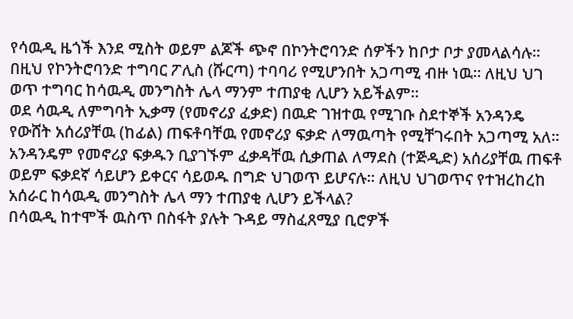የሳዉዲ ዜጎች እንደ ሚስት ወይም ልጆች ጭኖ በኮንትሮባንድ ሰዎችን ከቦታ ቦታ ያመላልሳሉ። በዚህ የኮንትሮባንድ ተግባር ፖሊስ (ሹርጣ) ተባባሪ የሚሆንበት አጋጣሚ ብዙ ነዉ። ለዚህ ህገ ወጥ ተግባር ከሳዉዲ መንግስት ሌላ ማንም ተጠያቂ ሊሆን አይችልም።
ወደ ሳዉዲ ለምግባት ኢቃማ (የመኖሪያ ፈቃድ) በዉድ ገዝተዉ የሚገቡ ስደተኞች አንዳንዴ የውሸት አሰሪያቸዉ (ከፊል) ጠፍቶባቸዉ የመኖሪያ ፍቃድ ለማዉጣት የሚቸገሩበት አጋጣሚ አለ። አንዳንዴም የመኖሪያ ፍቃዱን ቢያገኙም ፈቃዳቸዉ ሲቃጠል ለማደስ (ተጅዲድ) አሰሪያቸዉ ጠፍቶ ወይም ፍቃደኛ ሳይሆን ይቀርና ሳይወዱ በግድ ህገወጥ ይሆናሉ። ለዚህ ህገወጥና የተዝረከረከ አሰራር ከሳዉዲ መንግስት ሌላ ማን ተጠያቂ ሊሆን ይችላል?
በሳዉዲ ከተሞች ዉስጥ በስፋት ያሉት ጉዳይ ማስፈጸሚያ ቢሮዎች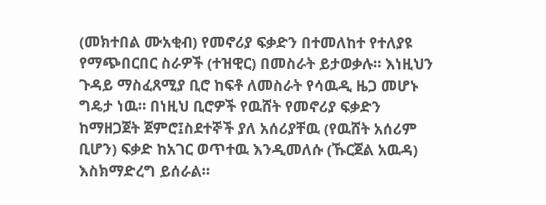(መክተበል ሙአቂብ) የመኖሪያ ፍቃድን በተመለከተ የተለያዩ የማጭበርበር ስራዎች (ተዝዊር) በመስራት ይታወቃሉ። እነዚህን ጉዳይ ማስፈጸሚያ ቢሮ ከፍቶ ለመስራት የሳዉዲ ዜጋ መሆኑ ግዴታ ነዉ። በነዚህ ቢሮዎች የዉሸት የመኖሪያ ፍቃድን ከማዘጋጀት ጀምሮ፤ስደተኞች ያለ አሰሪያቸዉ (የዉሸት አሰሪም ቢሆን) ፍቃድ ከአገር ወጥተዉ እንዲመለሱ (ኹርጀል አዉዳ) እስክማድረግ ይሰራል።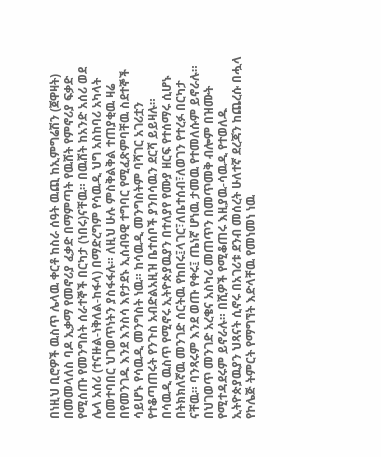በነዚህ ቢሮዎች ዉስጥ ሌላዉ ቀርቶ ከስራ ሰዓት ዉጪ ከኢምግሬሽን (ጀዋዛት) በመመላለስ ባዶ ኢቃማ የመኖሪያ ፈቃድ በማምጣት የዉሸት የምኖሪያ ፍቃድ የሚሰጡ የመንግስት ሰራተኞች በርካታ (ነበሩ)ናቸዉ። በዉሸት ከአንድ አሰሪ ወደ ሌላ አሰሪ (ተናዙል-ነቅለል-ከፋላ) በማድረግም የሳዉዲ ህግ አስከባሪ አካላት በመተባበር ህገወጥነትን ያስፋፋሉ። ለዚህ ሁሉ ምስቅልቅል ተጠያቂዉ ዛሬ በየመንገዱ እንደ እንስሳ እየታደኑ ኢሰብዓዊ ተግባር የሚፈጽምባቸዉ ስደተኞች ሳይሆኑ የሳዉዲ መንግስት ነዉ። ከሳዉዲ መንግስትም ባሻገር አገሪቷን የተቆጣጠሩት የንጉስ አብድልአዚዝ ቤተሰቦች ያንበሳዉን ደርሻ ይይዛሉ።
በሳዉዲ ዉስጥ የሚኖሩ ኢትዮጵያዉያን በተለያየ የሙያ ዘርፍ የተሰማሩ ሲሆኑ በትክክለኛዉ መንገድ ሰርትዉ የከበሩ፤ላገር፣ለቤተሰብ፣ለወገን የተረፉ በርካታ ናቸዉ። ባንጻሩም እንደ ወጡ የቀሩ፤ ጤነኛ ሆነዉ ታመዉ የተመለሱም ይኖራሉ። በህገወጥ መንገድ አረቄና አስካሪ መጠጥን በመጥመቅ ብሎም በዝሙት የሚተዳደሩም ይኖራሉ። በሺዎች የሚቆጠሩ እዚያዉ-ሳዉዲ የተወለዱ ኢትዮጵያዉያን ህጻናት ሲኖሩ በአገሪቱ ደንብ መሰረት ሁለተኛ ደረጃን ከጨረሱ በሗላ የኮሌጅ ትምርት የማግኘት እድላቸዉ የመነመነ ነዉ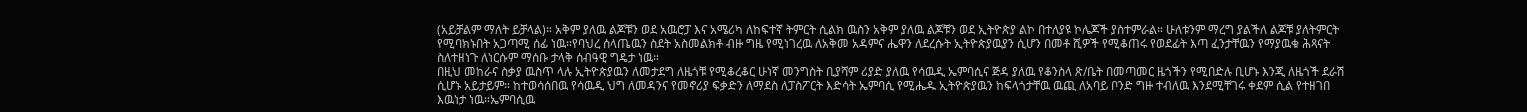(አይቻልም ማለት ይቻላል)። አቅም ያለዉ ልጆቹን ወደ አዉሮፓ እና አሜሪካ ለከፍተኛ ትምርት ሲልክ ዉስን አቅም ያለዉ ልጆቹን ወደ ኢትዮጵያ ልኮ በተለያዩ ኮሌጆች ያስተምራል። ሁለቱንም ማረግ ያልችለ ልጆቹ ያለትምርት የሚባክኑበት አጋጣሚ ሰፊ ነዉ።የባህረ ሰላጤዉን ስደት አስመልክቶ ብዙ ግዜ የሚነገረዉ ለአቅመ አዳምና ሔዋን ለደረሱት ኢትዮጵያዉያን ሲሆን በመቶ ሺዎች የሚቆጠሩ የወደፊት እጣ ፈንታቸዉን የማያዉቁ ሕጻናት ስለተዘነጉ ለነርሱም ማሰቡ ታላቅ ሰብዓዊ ግዴታ ነዉ።
በዚህ መከራና ስቃያ ዉስጥ ላሉ ኢትዮጵያዉን ለመታደግ ለዜጎቹ የሚቆረቆር ሁነኛ መንግስት ቢያሻም ሪያድ ያለዉ የሳዉዲ ኤምባሲና ጅዳ ያለዉ የቆንስላ ጽ/ቤት በመጣመር ዜጎችን የሚበድሉ ቢሆኑ እንጂ ለዜጎች ደራሽ ሲሆኑ አይታይም። ከተወሳሰበዉ የሳዉዲ ህግ ለመዳንና የመኖሪያ ፍቃድን ለማደስ ለፓስፖርት እድሳት ኤምባሲ የሚሔዱ ኢትዮጵያዉን ከፍላጎታቸዉ ዉጪ ለአባይ ቦንድ ግዙ ተብለዉ እንደሚቸገሩ ቀደም ሲል የተዘገበ እዉነታ ነዉ።ኤምባሲዉ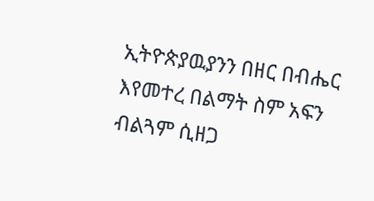ኢትዮጵያዉያንን በዘር በብሔር እየመተረ በልማት ስም አፍን ብልጓም ሲዘጋ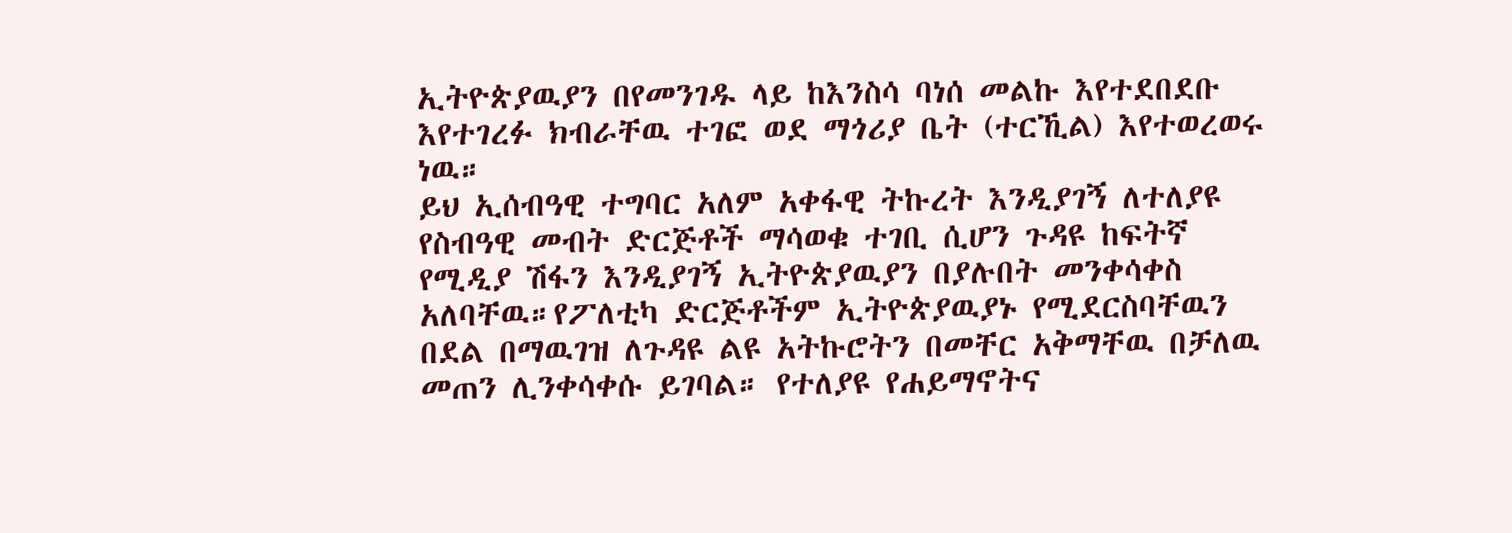ኢትዮጵያዉያን በየመንገዱ ላይ ከእንስሳ ባነሰ መልኩ እየተደበደቡ እየተገረፉ ክብራቸዉ ተገፎ ወደ ማጎሪያ ቤት (ተርኺል) እየተወረወሩ ነዉ።
ይህ ኢሰብዓዊ ተግባር አለም አቀፋዊ ትኩረት እንዲያገኝ ለተለያዩ የስብዓዊ መብት ድርጅቶች ማሳወቁ ተገቢ ሲሆን ጉዳዩ ከፍትኛ የሚዲያ ሽፋን እንዲያገኝ ኢትዮጵያዉያን በያሉበት መንቀሳቀስ አለባቸዉ።የፖለቲካ ድርጅቶችም ኢትዮጵያዉያኑ የሚደርስባቸዉን በደል በማዉገዝ ለጉዳዩ ልዩ አትኩሮትን በመቸር አቅማቸዉ በቻለዉ መጠን ሊንቀሳቀሱ ይገባል። የተለያዩ የሐይማኖትና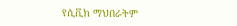የሲቪክ ማህበራትም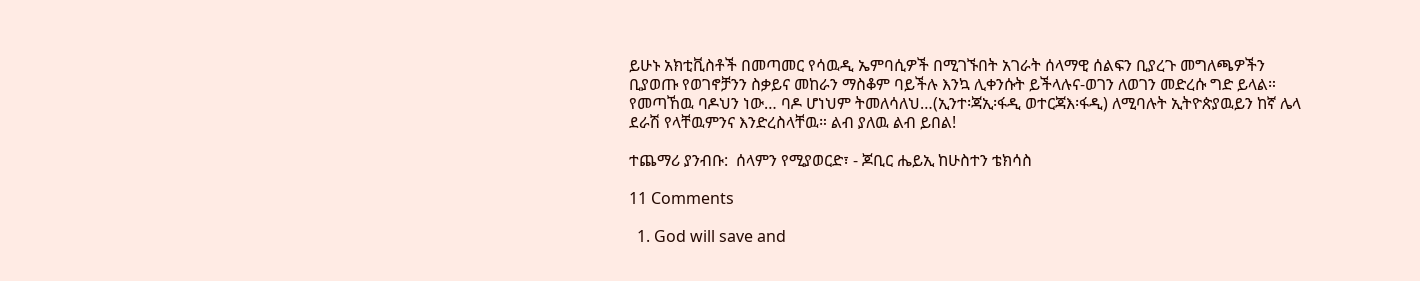ይሁኑ አክቲቪስቶች በመጣመር የሳዉዲ ኤምባሲዎች በሚገኙበት አገራት ሰላማዊ ሰልፍን ቢያረጉ መግለጫዎችን ቢያወጡ የወገኖቻንን ስቃይና መከራን ማስቆም ባይችሉ እንኳ ሊቀንሱት ይችላሉና-ወገን ለወገን መድረሱ ግድ ይላል።
የመጣኸዉ ባዶህን ነው… ባዶ ሆነህም ትመለሳለህ…(ኢንተ፡ጃኢ፡ፋዲ ወተርጃእ፡ፋዲ) ለሚባሉት ኢትዮጵያዉይን ከኛ ሌላ ደራሽ የላቸዉምንና እንድረስላቸዉ። ልብ ያለዉ ልብ ይበል!

ተጨማሪ ያንብቡ:  ሰላምን የሚያወርድ፣ - ጆቢር ሔይኢ ከሁስተን ቴክሳስ

11 Comments

  1. God will save and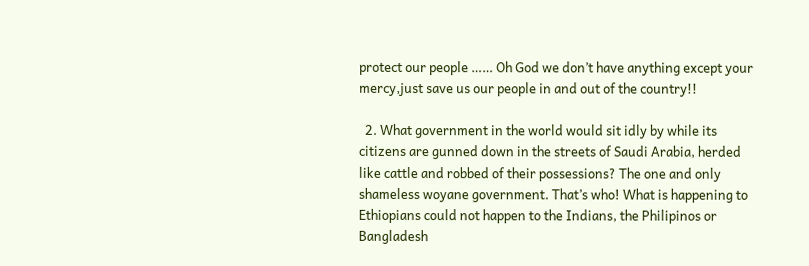protect our people …… Oh God we don’t have anything except your mercy,just save us our people in and out of the country!!

  2. What government in the world would sit idly by while its citizens are gunned down in the streets of Saudi Arabia, herded like cattle and robbed of their possessions? The one and only shameless woyane government. That’s who! What is happening to Ethiopians could not happen to the Indians, the Philipinos or Bangladesh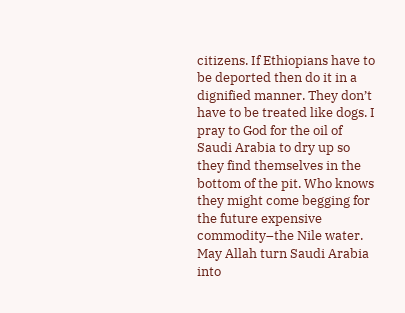citizens. If Ethiopians have to be deported then do it in a dignified manner. They don’t have to be treated like dogs. I pray to God for the oil of Saudi Arabia to dry up so they find themselves in the bottom of the pit. Who knows they might come begging for the future expensive commodity–the Nile water. May Allah turn Saudi Arabia into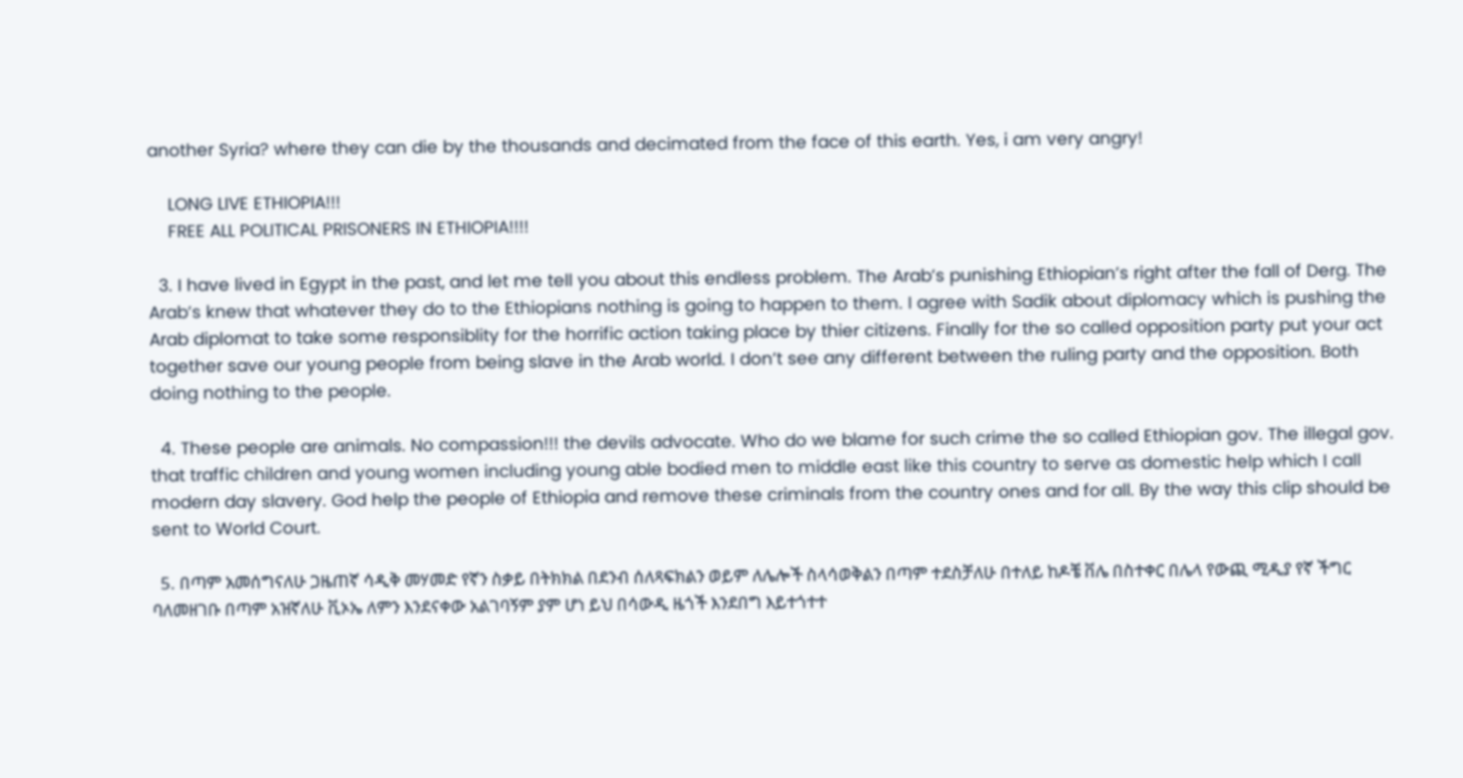another Syria? where they can die by the thousands and decimated from the face of this earth. Yes, i am very angry!

    LONG LIVE ETHIOPIA!!!
    FREE ALL POLITICAL PRISONERS IN ETHIOPIA!!!!

  3. I have lived in Egypt in the past, and let me tell you about this endless problem. The Arab’s punishing Ethiopian’s right after the fall of Derg. The Arab’s knew that whatever they do to the Ethiopians nothing is going to happen to them. I agree with Sadik about diplomacy which is pushing the Arab diplomat to take some responsiblity for the horrific action taking place by thier citizens. Finally for the so called opposition party put your act together save our young people from being slave in the Arab world. I don’t see any different between the ruling party and the opposition. Both doing nothing to the people.

  4. These people are animals. No compassion!!! the devils advocate. Who do we blame for such crime the so called Ethiopian gov. The illegal gov. that traffic children and young women including young able bodied men to middle east like this country to serve as domestic help which I call modern day slavery. God help the people of Ethiopia and remove these criminals from the country ones and for all. By the way this clip should be sent to World Court.

  5. በጣም አመሰግናለሁ ጋዜጠኛ ሳዲቅ መሃመድ የኛን ስቃይ በትክክል በደንብ ሰለጻፍክልን ወይም ለሌሎች ስላሳወቅልን በጣም ተደስቻለሁ በተለይ ከዶቼ ቨሌ በስተቀር በሌላ የውጪ ሚዲያ የኛ ችግር ባለመዘገቡ በጣም አዝኛለሁ ቪኦኤ ለምን እንደናቀው አልገባኝም ያም ሆነ ይህ በሳውዲ ዜጎች እንደበግ እይተጎተተ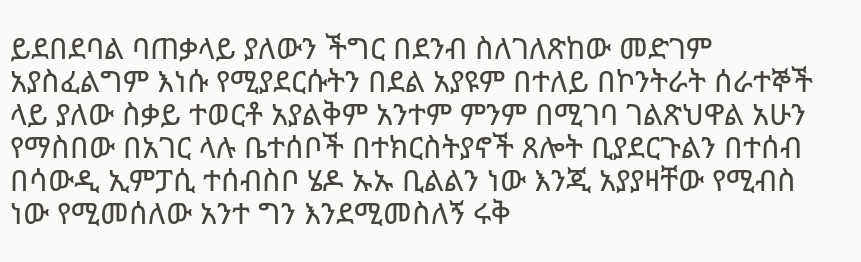ይደበደባል ባጠቃላይ ያለውን ችግር በደንብ ስለገለጽከው መድገም አያስፈልግም እነሱ የሚያደርሱትን በደል አያዩም በተለይ በኮንትራት ሰራተኞች ላይ ያለው ስቃይ ተወርቶ አያልቅም አንተም ምንም በሚገባ ገልጽህዋል አሁን የማስበው በአገር ላሉ ቤተሰቦች በተክርስትያኖች ጸሎት ቢያደርጉልን በተሰብ በሳውዲ ኢምፓሲ ተሰብስቦ ሄዶ ኡኡ ቢልልን ነው እንጂ አያያዛቸው የሚብስ ነው የሚመሰለው አንተ ግን እንደሚመስለኝ ሩቅ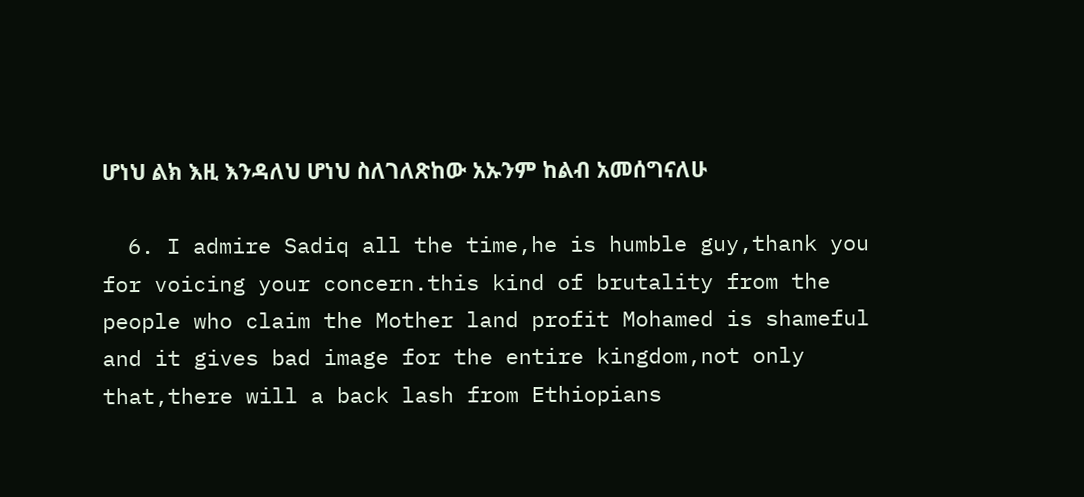ሆነህ ልክ እዚ እንዳለህ ሆነህ ስለገለጽከው አኡንም ከልብ አመሰግናለሁ

  6. I admire Sadiq all the time,he is humble guy,thank you for voicing your concern.this kind of brutality from the people who claim the Mother land profit Mohamed is shameful and it gives bad image for the entire kingdom,not only that,there will a back lash from Ethiopians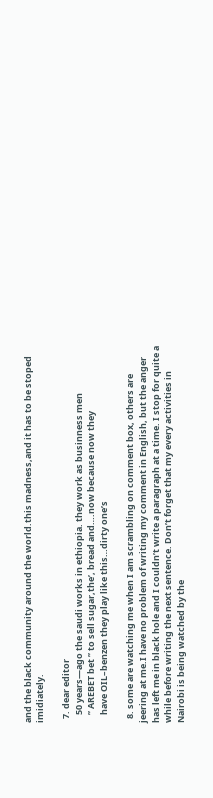and the black community around the world.this madness,and it has to be stoped imidiately.

  7. dear editor
    50 years—ago the saudi works in ethiopia. they work as businness men
    ” AREBET bet ” to sell sugar,the’, bread and….now because now they
    have OIL–benzen they play like this…dirty one’s

  8. some are watching me when I am scrambling on comment box, others are jeering at me.I have no problem of writing my comment in English, but the anger has left me in black hole and I couldn’t write a paragraph at a time. I stop for quite a while before writing the next sentence. Don’t forget that my every activities in Nairobi is being watched by the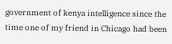government of kenya intelligence since the time one of my friend in Chicago had been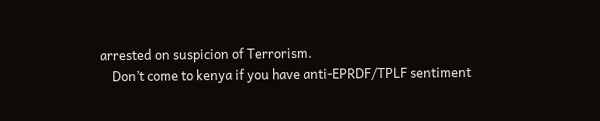arrested on suspicion of Terrorism.
    Don’t come to kenya if you have anti-EPRDF/TPLF sentiment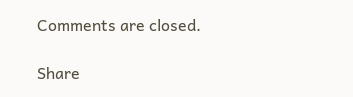Comments are closed.

Share